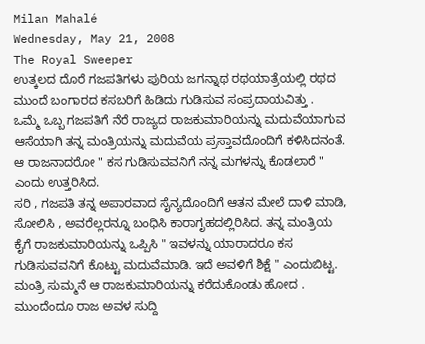Milan Mahalé
Wednesday, May 21, 2008
The Royal Sweeper
ಉತ್ಕಲದ ದೊರೆ ಗಜಪತಿಗಳು ಪುರಿಯ ಜಗನ್ನಾಥ ರಥಯಾತ್ರೆಯಲ್ಲಿ ರಥದ ಮುಂದೆ ಬಂಗಾರದ ಕಸಬರಿಗೆ ಹಿಡಿದು ಗುಡಿಸುವ ಸಂಪ್ರದಾಯವಿತ್ತು .
ಒಮ್ಮೆ ಒಬ್ಬ ಗಜಪತಿಗೆ ನೆರೆ ರಾಜ್ಯದ ರಾಜಕುಮಾರಿಯನ್ನು ಮದುವೆಯಾಗುವ ಆಸೆಯಾಗಿ ತನ್ನ ಮಂತ್ರಿಯನ್ನು ಮದುವೆಯ ಪ್ರಸ್ತಾವದೊಂದಿಗೆ ಕಳಿಸಿದನಂತೆ. ಆ ರಾಜನಾದರೋ " ಕಸ ಗುಡಿಸುವವನಿಗೆ ನನ್ನ ಮಗಳನ್ನು ಕೊಡಲಾರೆ " ಎಂದು ಉತ್ತರಿಸಿದ.
ಸರಿ , ಗಜಪತಿ ತನ್ನ ಅಪಾರವಾದ ಸೈನ್ಯದೊಂದಿಗೆ ಆತನ ಮೇಲೆ ದಾಳಿ ಮಾಡಿ, ಸೋಲಿಸಿ , ಅವರೆಲ್ಲರನ್ನೂ ಬಂಧಿಸಿ ಕಾರಾಗೃಹದಲ್ಲಿರಿಸಿದ. ತನ್ನ ಮಂತ್ರಿಯ ಕೈಗೆ ರಾಜಕುಮಾರಿಯನ್ನು ಒಪ್ಪಿಸಿ " ಇವಳನ್ನು ಯಾರಾದರೂ ಕಸ ಗುಡಿಸುವವನಿಗೆ ಕೊಟ್ಟು ಮದುವೆಮಾಡಿ. ಇದೆ ಅವಳಿಗೆ ಶಿಕ್ಷೆ " ಎಂದುಬಿಟ್ಟ.
ಮಂತ್ರಿ ಸುಮ್ಮನೆ ಆ ರಾಜಕುಮಾರಿಯನ್ನು ಕರೆದುಕೊಂಡು ಹೋದ . ಮುಂದೆಂದೂ ರಾಜ ಅವಳ ಸುದ್ದಿ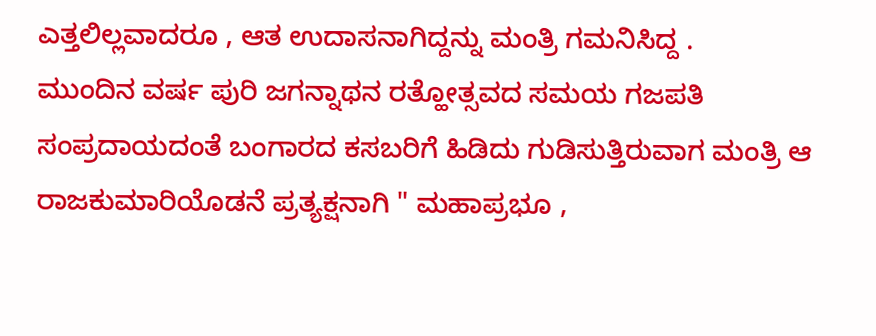ಎತ್ತಲಿಲ್ಲವಾದರೂ , ಆತ ಉದಾಸನಾಗಿದ್ದನ್ನು ಮಂತ್ರಿ ಗಮನಿಸಿದ್ದ .
ಮುಂದಿನ ವರ್ಷ ಪುರಿ ಜಗನ್ನಾಥನ ರತ್ಹೋತ್ಸವದ ಸಮಯ ಗಜಪತಿ ಸಂಪ್ರದಾಯದಂತೆ ಬಂಗಾರದ ಕಸಬರಿಗೆ ಹಿಡಿದು ಗುಡಿಸುತ್ತಿರುವಾಗ ಮಂತ್ರಿ ಆ ರಾಜಕುಮಾರಿಯೊಡನೆ ಪ್ರತ್ಯಕ್ಷನಾಗಿ " ಮಹಾಪ್ರಭೂ ,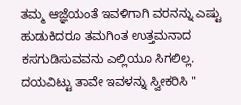ತಮ್ಮ ಆಜ್ಞೆಯಂತೆ ಇವಳಿಗಾಗಿ ವರನನ್ನು ಎಷ್ಟು ಹುಡುಕಿದರೂ ತಮಗಿಂತ ಉತ್ತಮನಾದ ಕಸಗುಡಿಸುವವನು ಎಲ್ಲಿಯೂ ಸಿಗಲಿಲ್ಲ. ದಯವಿಟ್ಟು ತಾವೇ ಇವಳನ್ನು ಸ್ವೀಕರಿಸಿ "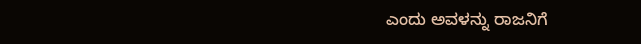ಎಂದು ಅವಳನ್ನು ರಾಜನಿಗೆ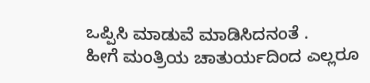ಒಪ್ಪಿಸಿ ಮಾಡುವೆ ಮಾಡಿಸಿದನಂತೆ .
ಹೀಗೆ ಮಂತ್ರಿಯ ಚಾತುರ್ಯದಿಂದ ಎಲ್ಲರೂ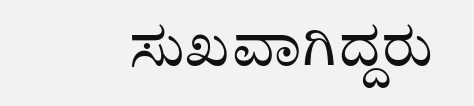ಸುಖವಾಗಿದ್ದರು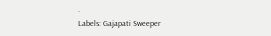.
Labels: Gajapati Sweeper